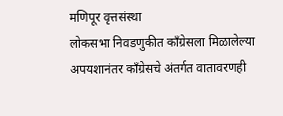मणिपूर वृत्तसंस्था
लोकसभा निवडणुकीत काँग्रेसला मिळालेल्या अपयशानंतर काँग्रेसचे अंतर्गत वातावरणही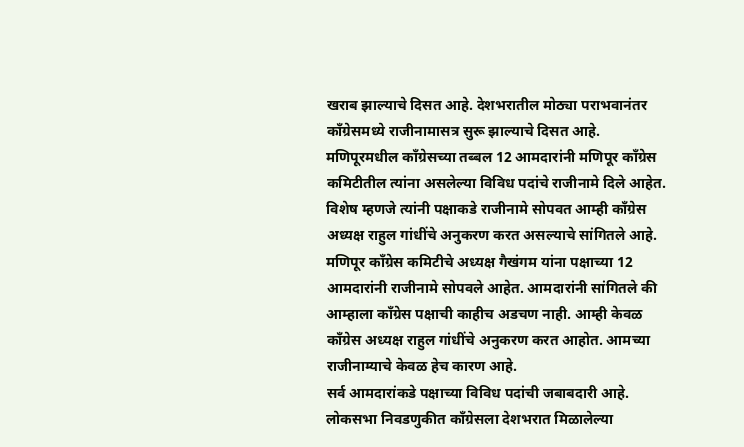खराब झाल्याचे दिसत आहे. देशभरातील मोठ्या पराभवानंतर काँग्रेसमध्ये राजीनामासत्र सुरू झाल्याचे दिसत आहे. मणिपूरमधील काँग्रेसच्या तब्बल 12 आमदारांनी मणिपूर काँग्रेस कमिटीतील त्यांना असलेल्या विविध पदांचे राजीनामे दिले आहेत. विशेष म्हणजे त्यांनी पक्षाकडे राजीनामे सोपवत आम्ही काँग्रेस अध्यक्ष राहुल गांधींचे अनुकरण करत असल्याचे सांगितले आहे.
मणिपूर काँग्रेस कमिटीचे अध्यक्ष गैखंगम यांना पक्षाच्या 12 आमदारांनी राजीनामे सोपवले आहेत. आमदारांनी सांगितले की आम्हाला काँग्रेस पक्षाची काहीच अडचण नाही. आम्ही केवळ काँग्रेस अध्यक्ष राहुल गांधींचे अनुकरण करत आहोत. आमच्या राजीनाम्याचे केवळ हेच कारण आहे.
सर्व आमदारांकडे पक्षाच्या विविध पदांची जबाबदारी आहे. लोकसभा निवडणुकीत काँग्रेसला देशभरात मिळालेल्या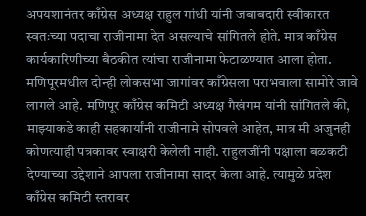अपयशानंतर काँग्रेस अध्यक्ष राहुल गांधी यांनी जबाबदारी स्वीकारत स्वतःच्या पदाचा राजीनामा देत असल्याचे सांगितले होते. मात्र काँग्रेस कार्यकारिणीच्या बैठकीत त्यांचा राजीनामा फेटाळण्यात आला होता. मणिपूरमधील दोन्ही लोकसभा जागांवर काँग्रेसला पराभवाला सामोरे जावे लागले आहे. मणिपूर काँग्रेस कमिटी अध्यक्ष गैखंगम यांनी सांगितले की, माझ्याकडे काही सहकार्यांनी राजीनामे सोपवले आहेत, मात्र मी अजुनही कोणत्याही पत्रकावर स्वाक्षरी केलेली नाही. राहुलजींनी पक्षाला बळकटी देण्याच्या उद्देशाने आपला राजीनामा सादर केला आहे. त्यामुळे प्रदेश काँग्रेस कमिटी स्तरावर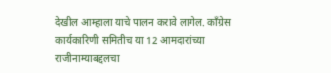देखील आम्हाला याचे पालन करावे लागेल. काँग्रेस कार्यकारिणी समितीच या 12 आमदारांच्या राजीनाम्याबद्दलचा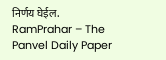निर्णय घेईल.
RamPrahar – The Panvel Daily Paper